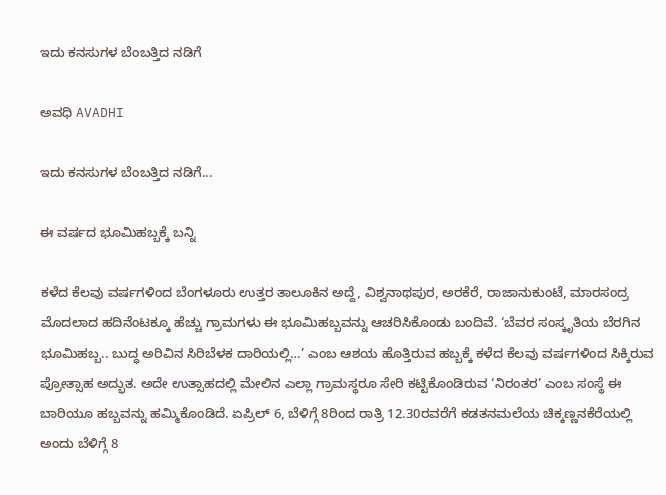ಇದು ಕನಸುಗಳ ಬೆಂಬತ್ತಿದ ನಡಿಗೆ‍

ಅವಧಿ AVADHI

ಇದು ಕನಸುಗಳ ಬೆಂಬತ್ತಿದ ನಡಿಗೆ...

ಈ ವರ್ಷದ ಭೂಮಿಹಬ್ಬಕ್ಕೆ ಬನ್ನಿ

ಕಳೆದ ಕೆಲವು ವರ್ಷಗಳಿಂದ ಬೆಂಗಳೂರು ಉತ್ತರ ತಾಲೂಕಿನ ಅದ್ದೆ, ವಿಶ್ವನಾಥಪುರ, ಅರಕೆರೆ, ರಾಜಾನುಕುಂಟೆ, ಮಾರಸಂದ್ರ ಮೊದಲಾದ ಹದಿನೆಂಟಕ್ಕೂ ಹೆಚ್ಚು ಗ್ರಾಮಗಳು ಈ ಭೂಮಿಹಬ್ಬವನ್ನು ಆಚರಿಸಿಕೊಂಡು ಬಂದಿವೆ. ‘ಬೆವರ ಸಂಸ್ಕೃತಿಯ ಬೆರಗಿನ ಭೂಮಿಹಬ್ಬ.. ಬುದ್ಧ ಅರಿವಿನ ಸಿರಿಬೆಳಕ ದಾರಿಯಲ್ಲಿ…’ ಎಂಬ ಆಶಯ ಹೊತ್ತಿರುವ ಹಬ್ಬಕ್ಕೆ ಕಳೆದ ಕೆಲವು ವರ್ಷಗಳಿಂದ ಸಿಕ್ಕಿರುವ ಪ್ರೋತ್ಸಾಹ ಅದ್ಭುತ. ಅದೇ ಉತ್ಸಾಹದಲ್ಲಿ ಮೇಲಿನ ಎಲ್ಲಾ ಗ್ರಾಮಸ್ಥರೂ ಸೇರಿ ಕಟ್ಟಿಕೊಂಡಿರುವ ‘ನಿರಂತರ’ ಎಂಬ ಸಂಸ್ಥೆ ಈ ಬಾರಿಯೂ ಹಬ್ಬವನ್ನು ಹಮ್ಮಿಕೊಂಡಿದೆ. ಏಪ್ರಿಲ್ 6, ಬೆಳಿಗ್ಗೆ 8ರಿಂದ ರಾತ್ರಿ 12.30ರವರೆಗೆ ಕಡತನಮಲೆಯ ಚಿಕ್ಕಣ್ಣನಕೆರೆಯಲ್ಲಿ ಅಂದು ಬೆಳಿಗ್ಗೆ 8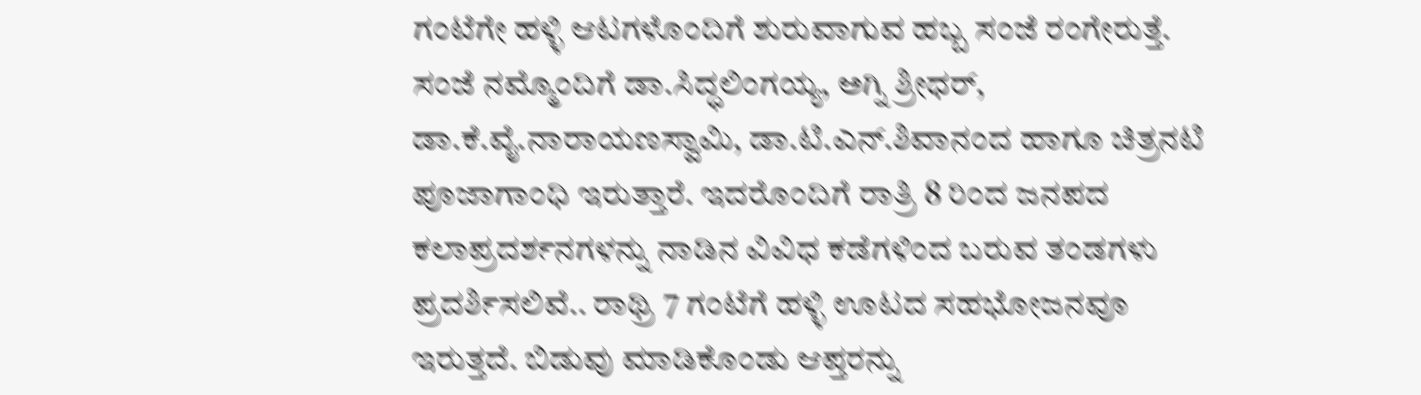ಗಂಟೆಗೇ ಹಳ್ಳಿ ಆಟಗಳೊಂದಿಗೆ ಶುರುವಾಗುವ ಹಬ್ಬ ಸಂಜೆ ರಂಗೇರುತ್ತೆ. ಸಂಜೆ ನಮ್ಮೊಂದಿಗೆ ಡಾ.ಸಿದ್ಧಲಿಂಗಯ್ಯ, ಅಗ್ನಿ ಶ್ರೀಧರ್, ಡಾ.ಕೆ.ವೈ.ನಾರಾಯಣಸ್ವಾಮಿ, ಡಾ.ಟಿ.ಎನ್.ಶಿವಾನಂದ ಹಾಗೂ ಚಿತ್ರನಟಿ ಪೂಜಾಗಾಂಧಿ ಇರುತ್ತಾರೆ. ಇದರೊಂದಿಗೆ ರಾತ್ರಿ 8 ರಿಂದ ಜನಪದ ಕಲಾಪ್ರದರ್ಶನಗಳನ್ನು ನಾಡಿನ ವಿವಿಧ ಕಡೆಗಳಿಂದ ಬರುವ ತಂಡಗಳು ಪ್ರದರ್ಶಿಸಲಿವೆ.. ರಾಥ್ರಿ 7 ಗಂಟೆಗೆ ಹಳ್ಳಿ ಊಟದ ಸಹಭೋಜನವೂ ಇರುತ್ತದೆ. ಬಿಡುವು ಮಾಡಿಕೊಂಡು ಆಪ್ತರನ್ನು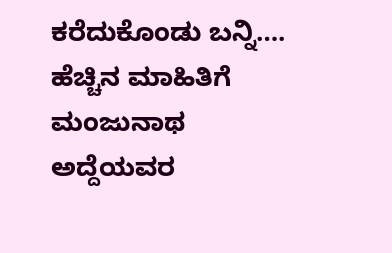ಕರೆದುಕೊಂಡು ಬನ್ನಿ…. ಹೆಚ್ಚಿನ ಮಾಹಿತಿಗೆ ಮಂಜುನಾಥ ಅದ್ದೆಯವರ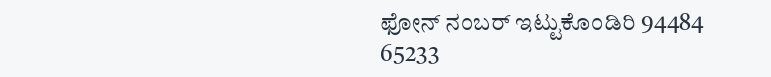ಫೋನ್ ನಂಬರ್ ಇಟ್ಟುಕೊಂಡಿರಿ 94484 65233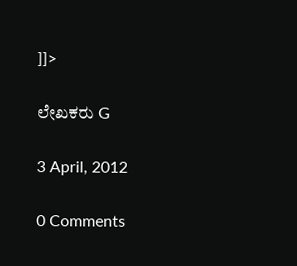]]>

ಲೇಖಕರು G

3 April, 2012

0 Comments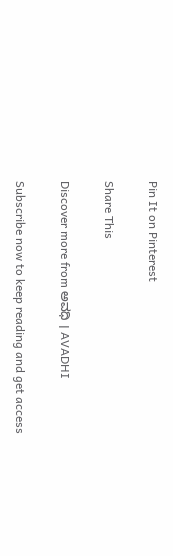Pin It on Pinterest

Share This

Discover more from ಅವಧಿ । AVADHI

Subscribe now to keep reading and get access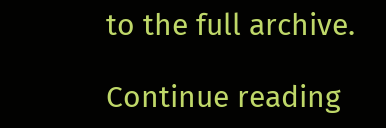to the full archive.

Continue reading